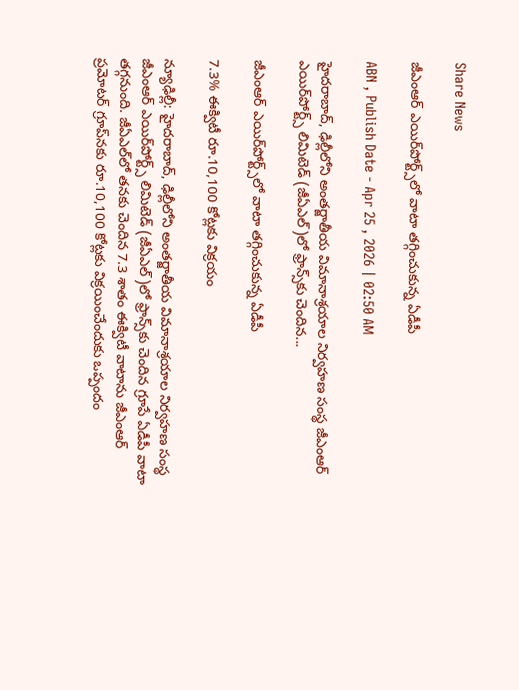Share News

జీఎంఆర్‌ ఎయిర్‌పోర్ట్స్‌లో వాటా తగ్గించుకున్న ఏడీపీ

ABN , Publish Date - Apr 25 , 2026 | 02:50 AM

హైదరాబాద్‌, ఢిల్లీలోని అంతర్జాతీయ విమానాశ్రయాల నిర్వహణ సంస్థ జీఎంఆర్‌ ఎయిర్‌పోర్ట్స్‌ లిమిటెడ్‌ (జీఏఎల్‌)లో ఫ్రాన్స్‌కు చెందిన...

జీఎంఆర్‌ ఎయిర్‌పోర్ట్స్‌లో వాటా తగ్గించుకున్న ఏడీపీ

7.3% ఈక్విటీ రూ.10,100 కోట్లకు విక్రయం

న్యూఢిల్లీ: హైదరాబాద్‌, ఢిల్లీలోని అంతర్జాతీయ విమానాశ్రయాల నిర్వహణ సంస్థ జీఎంఆర్‌ ఎయిర్‌పోర్ట్స్‌ లిమిటెడ్‌ (జీఏఎల్‌)లో ఫ్రాన్స్‌కు చెందిన గ్రూపే ఏడీపీ వాటా తగ్గనుంది. జీఏఎల్‌లో తనకు చెందిన 7.3 శాతం ఈక్విటీ వాటాను జీఎంఆర్‌ ప్రమోటర్‌ గ్రూప్‌నకు రూ.10,100 కోట్లకు విక్రయించేందుకు ఒప్పందం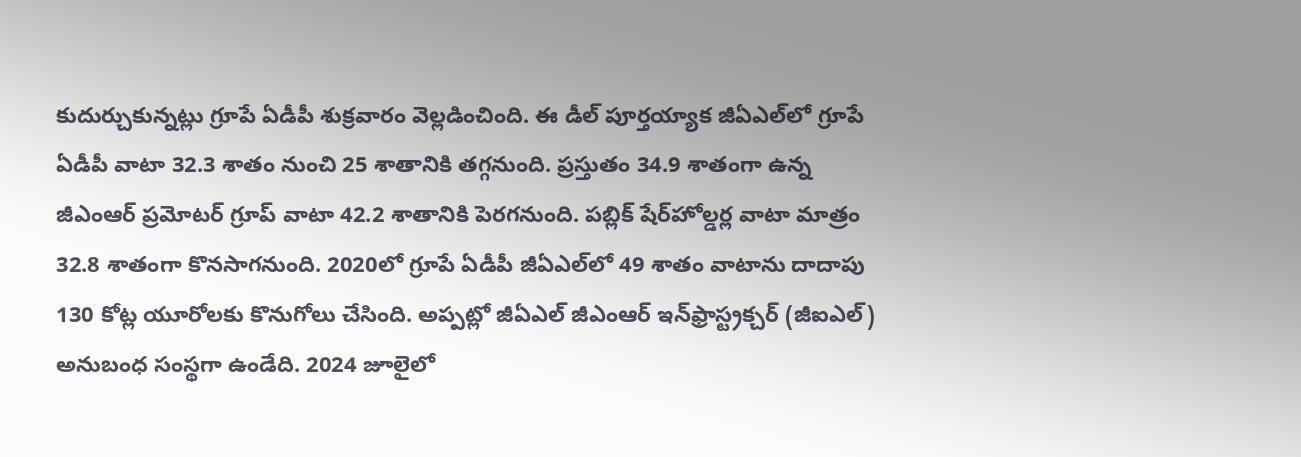కుదుర్చుకున్నట్లు గ్రూపే ఏడీపీ శుక్రవారం వెల్లడించింది. ఈ డీల్‌ పూర్తయ్యాక జీఏఎల్‌లో గ్రూపే ఏడీపీ వాటా 32.3 శాతం నుంచి 25 శాతానికి తగ్గనుంది. ప్రస్తుతం 34.9 శాతంగా ఉన్న జీఎంఆర్‌ ప్రమోటర్‌ గ్రూప్‌ వాటా 42.2 శాతానికి పెరగనుంది. పబ్లిక్‌ షేర్‌హోల్డర్ల వాటా మాత్రం 32.8 శాతంగా కొనసాగనుంది. 2020లో గ్రూపే ఏడీపీ జీఏఎల్‌లో 49 శాతం వాటాను దాదాపు 130 కోట్ల యూరోలకు కొనుగోలు చేసింది. అప్పట్లో జీఏఎల్‌ జీఎంఆర్‌ ఇన్‌ఫ్రాస్ట్రక్చర్‌ (జీఐఎల్‌) అనుబంధ సంస్థగా ఉండేది. 2024 జూలైలో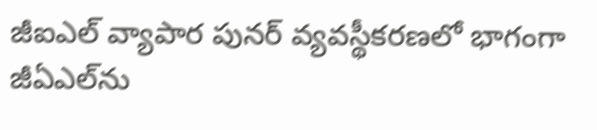జీఐఎల్‌ వ్యాపార పునర్‌ వ్యవస్థీకరణలో భాగంగా జీఏఎల్‌ను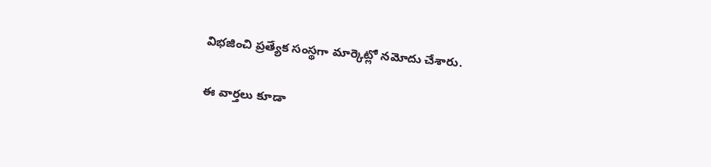విభజించి ప్రత్యేక సంస్థగా మార్కెట్లో నమోదు చేశారు.

ఈ వార్తలు కూడా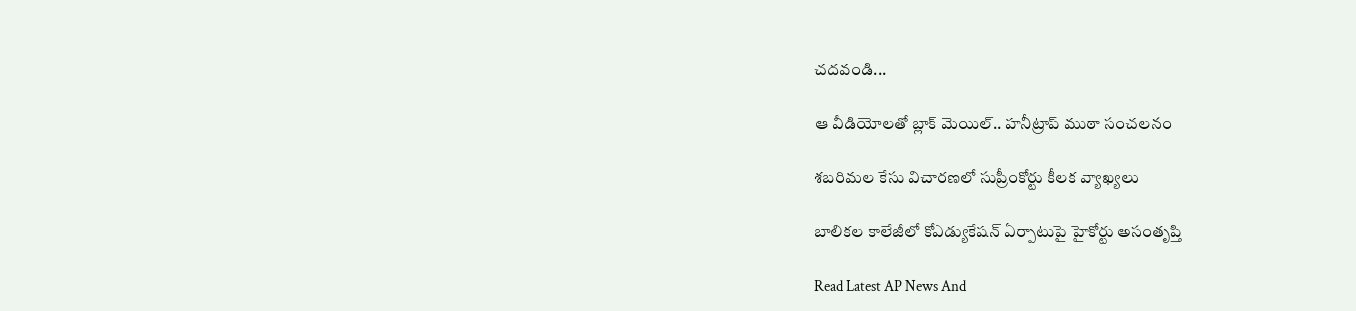చదవండి...

ఆ వీడియోలతో బ్లాక్ మెయిల్.. హనీట్రాప్ ముఠా సంచలనం

శబరిమల కేసు విచారణలో సుప్రీంకోర్టు కీలక వ్యాఖ్యలు

బాలికల కాలేజీలో కోఎడ్యుకేషన్ ఏర్పాటుపై హైకోర్టు అసంతృప్తి

Read Latest AP News And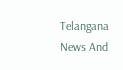Telangana News And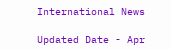International News

Updated Date - Apr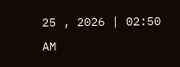25 , 2026 | 02:50 AM